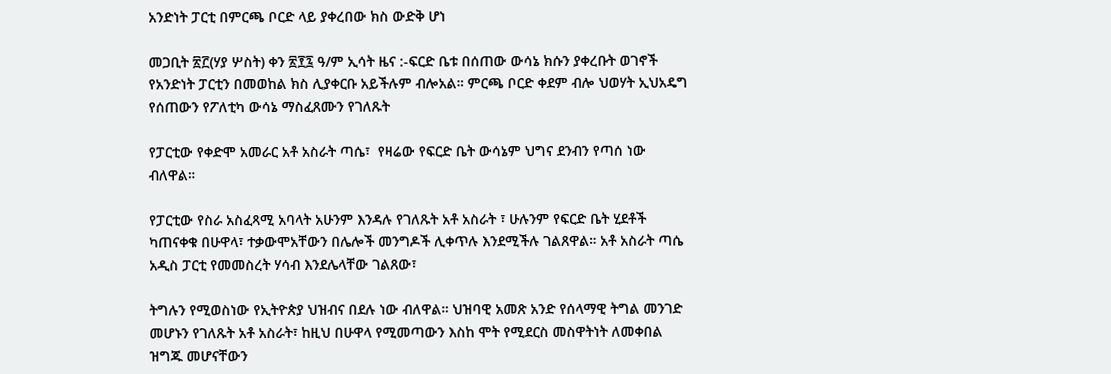አንድነት ፓርቲ በምርጫ ቦርድ ላይ ያቀረበው ክስ ውድቅ ሆነ

መጋቢት ፳፫(ሃያ ሦስት) ቀን ፳፻፯ ዓ/ም ኢሳት ዜና :-ፍርድ ቤቱ በሰጠው ውሳኔ ክሱን ያቀረቡት ወገኖች የአንድነት ፓርቲን በመወከል ክስ ሊያቀርቡ አይችሉም ብሎአል። ምርጫ ቦርድ ቀደም ብሎ ህወሃት ኢህአዴግ የሰጠውን የፖለቲካ ውሳኔ ማስፈጸሙን የገለጹት

የፓርቲው የቀድሞ አመራር አቶ አስራት ጣሴ፣  የዛሬው የፍርድ ቤት ውሳኔም ህግና ደንብን የጣሰ ነው ብለዋል።

የፓርቲው የስራ አስፈጻሚ አባላት አሁንም እንዳሉ የገለጹት አቶ አስራት ፣ ሁሉንም የፍርድ ቤት ሂደቶች ካጠናቀቁ በሁዋላ፣ ተቃውሞአቸውን በሌሎች መንግዶች ሊቀጥሉ እንደሚችሉ ገልጸዋል። አቶ አስራት ጣሴ አዲስ ፓርቲ የመመስረት ሃሳብ እንደሌላቸው ገልጸው፣

ትግሉን የሚወስነው የኢትዮጵያ ህዝብና በደሉ ነው ብለዋል። ህዝባዊ አመጽ አንድ የሰላማዊ ትግል መንገድ መሆኑን የገለጹት አቶ አስራት፣ ከዚህ በሁዋላ የሚመጣውን እስከ ሞት የሚደርስ መስዋትነት ለመቀበል ዝግጁ መሆናቸውን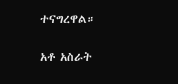ተናግረዋል።

አቶ አስራት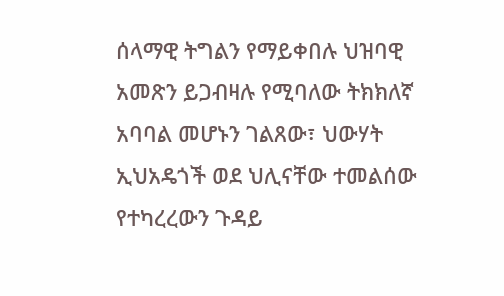ሰላማዊ ትግልን የማይቀበሉ ህዝባዊ አመጽን ይጋብዛሉ የሚባለው ትክክለኛ አባባል መሆኑን ገልጸው፣ ህውሃት ኢህአዴጎች ወደ ህሊናቸው ተመልሰው የተካረረውን ጉዳይ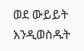ወደ ውይይት እንዲወስዱት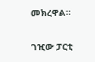መክረዋል።

ገዢው ፓርቲ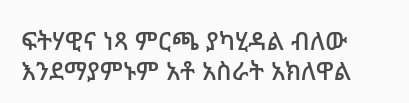ፍትሃዊና ነጻ ምርጫ ያካሂዳል ብለው እንደማያምኑም አቶ አስራት አክለዋል